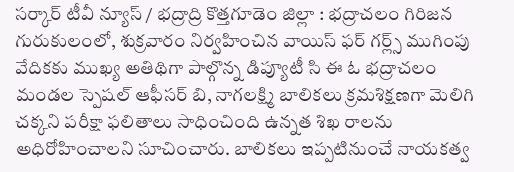సర్కార్ టీవీ న్యూస్ / భద్రాద్రి కొత్తగూడెం జిల్లా : భద్రాచలం గిరిజన గురుకులంలో, శుక్రవారం నిర్వహించిన వాయిస్ ఫర్ గర్ల్స్ ముగింపు వేదికకు ముఖ్య అతిథిగా పాల్గొన్న డిప్యూటీ సి ఈ ఓ భద్రాచలం మండల స్పెషల్ ఆఫీసర్ బి, నాగలక్ష్మి బాలికలు క్రమశిక్షణగా మెలిగి చక్కని పరీక్షా ఫలితాలు సాధించింది ఉన్నత శిఖ రాలను అధిరోహించాలని సూచించారు. బాలికలు ఇప్పటినుంచే నాయకత్వ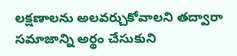లక్షణాలను అలవర్చుకోవాలని తద్వారా సమాజాన్ని అర్థం చేసుకుని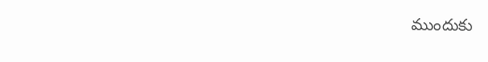ముందుకు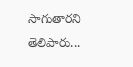సాగుతారని తెలిపారు...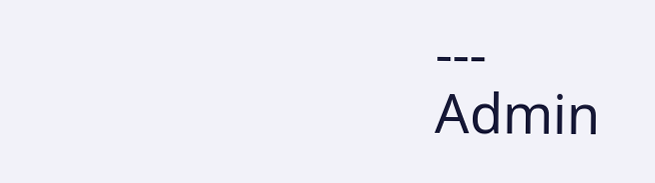---
Admin